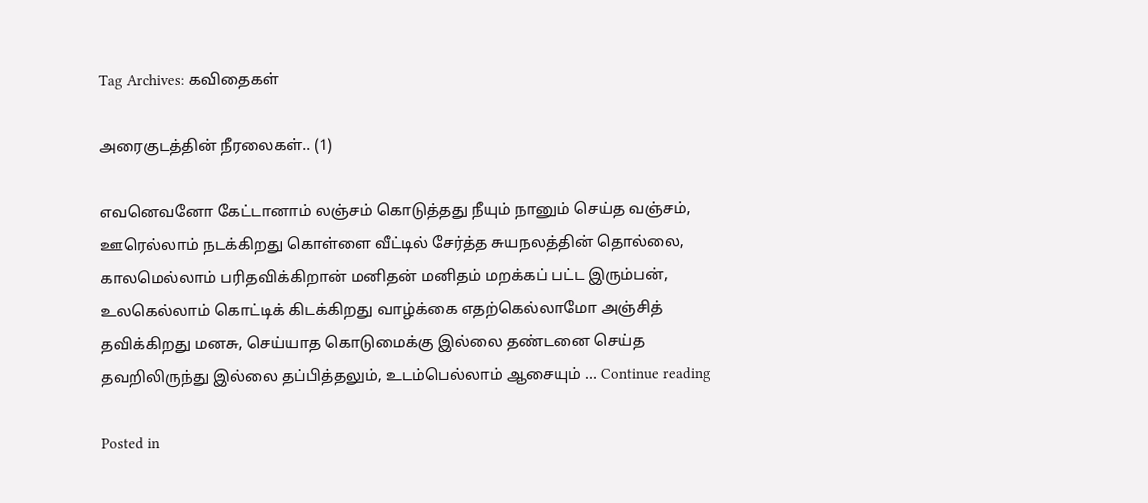Tag Archives: கவிதைகள்

அரைகுடத்தின் நீரலைகள்.. (1)

எவனெவனோ கேட்டானாம் லஞ்சம் கொடுத்தது நீயும் நானும் செய்த வஞ்சம், ஊரெல்லாம் நடக்கிறது கொள்ளை வீட்டில் சேர்த்த சுயநலத்தின் தொல்லை, காலமெல்லாம் பரிதவிக்கிறான் மனிதன் மனிதம் மறக்கப் பட்ட இரும்பன், உலகெல்லாம் கொட்டிக் கிடக்கிறது வாழ்க்கை எதற்கெல்லாமோ அஞ்சித் தவிக்கிறது மனசு, செய்யாத கொடுமைக்கு இல்லை தண்டனை செய்த தவறிலிருந்து இல்லை தப்பித்தலும், உடம்பெல்லாம் ஆசையும் … Continue reading

Posted in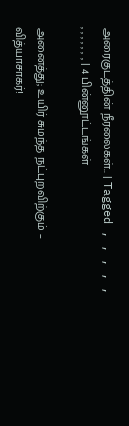அரைகுடத்தின் நீரலைகள்.. | Tagged , , , , , , , , , , , , | 4 பின்னூட்டங்கள்

அனைத்து; உயிர் சுமந்த நட்புறவிற்கும் – வித்யாசாகர்!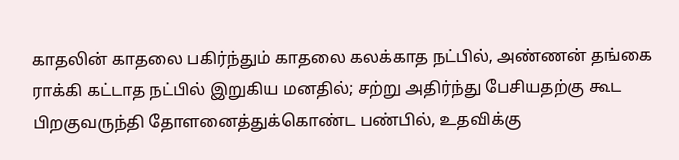காதலின் காதலை பகிர்ந்தும் காதலை கலக்காத நட்பில், அண்ணன் தங்கை ராக்கி கட்டாத நட்பில் இறுகிய மனதில்; சற்று அதிர்ந்து பேசியதற்கு கூட பிறகுவருந்தி தோளனைத்துக்கொண்ட பண்பில், உதவிக்கு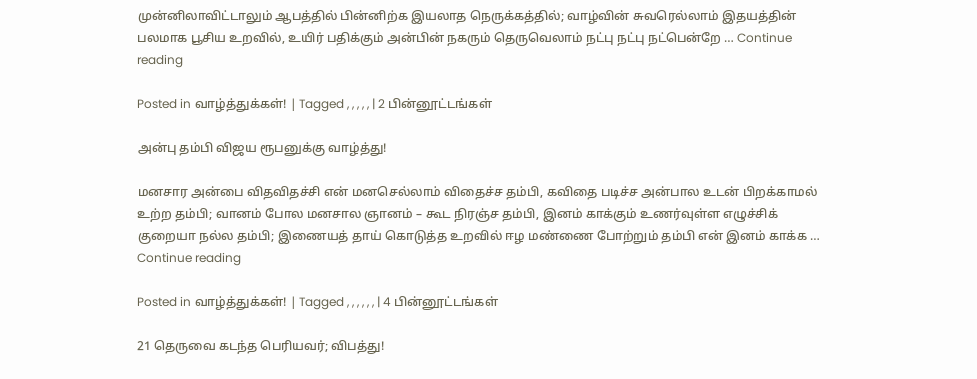முன்னிலாவிட்டாலும் ஆபத்தில் பின்னிற்க இயலாத நெருக்கத்தில்; வாழ்வின் சுவரெல்லாம் இதயத்தின் பலமாக பூசிய உறவில், உயிர் பதிக்கும் அன்பின் நகரும் தெருவெலாம் நட்பு நட்பு நட்பென்றே … Continue reading

Posted in வாழ்த்துக்கள்! | Tagged , , , , , | 2 பின்னூட்டங்கள்

அன்பு தம்பி விஜய ரூபனுக்கு வாழ்த்து!

மனசார அன்பை விதவிதச்சி என் மனசெல்லாம் விதைச்ச தம்பி, கவிதை படிச்ச அன்பால உடன் பிறக்காமல் உற்ற தம்பி; வானம் போல மனசால ஞானம் – கூட நிரஞ்ச தம்பி, இனம் காக்கும் உணர்வுள்ள எழுச்சிக் குறையா நல்ல தம்பி; இணையத் தாய் கொடுத்த உறவில் ஈழ மண்ணை போற்றும் தம்பி என் இனம் காக்க … Continue reading

Posted in வாழ்த்துக்கள்! | Tagged , , , , , , | 4 பின்னூட்டங்கள்

21 தெருவை கடந்த பெரியவர்; விபத்து!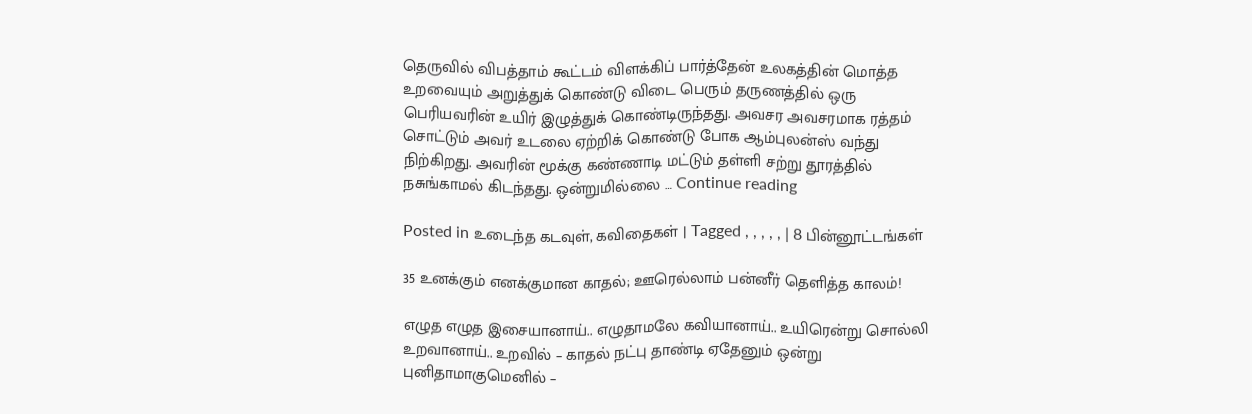தெருவில் விபத்தாம் கூட்டம் விளக்கிப் பார்த்தேன் உலகத்தின் மொத்த உறவையும் அறுத்துக் கொண்டு விடை பெரும் தருணத்தில் ஒரு பெரியவரின் உயிர் இழுத்துக் கொண்டிருந்தது. அவசர அவசரமாக ரத்தம் சொட்டும் அவர் உடலை ஏற்றிக் கொண்டு போக ஆம்புலன்ஸ் வந்து நிற்கிறது. அவரின் மூக்கு கண்ணாடி மட்டும் தள்ளி சற்று தூரத்தில் நசுங்காமல் கிடந்தது. ஒன்றுமில்லை … Continue reading

Posted in உடைந்த கடவுள், கவிதைகள் | Tagged , , , , , | 8 பின்னூட்டங்கள்

35 உனக்கும் எனக்குமான காதல்; ஊரெல்லாம் பன்னீர் தெளித்த காலம்!

எழுத எழுத இசையானாய்.. எழுதாமலே கவியானாய்.. உயிரென்று சொல்லி உறவானாய்.. உறவில் – காதல் நட்பு தாண்டி ஏதேனும் ஒன்று புனிதாமாகுமெனில் –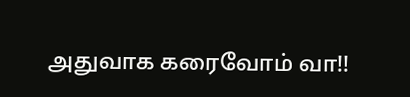அதுவாக கரைவோம் வா!!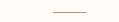———-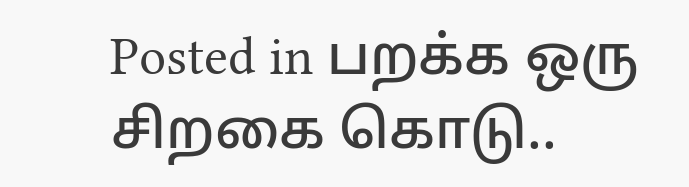Posted in பறக்க ஒரு சிறகை கொடு..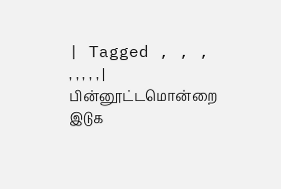| Tagged , , , , , , , , | பின்னூட்டமொன்றை இடுக